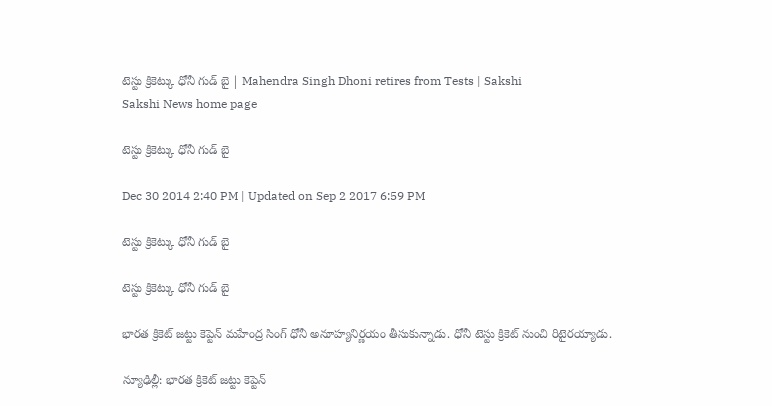టెస్టు క్రికెట్కు ధోనీ గుడ్ బై | Mahendra Singh Dhoni retires from Tests | Sakshi
Sakshi News home page

టెస్టు క్రికెట్కు ధోనీ గుడ్ బై

Dec 30 2014 2:40 PM | Updated on Sep 2 2017 6:59 PM

టెస్టు క్రికెట్కు ధోనీ గుడ్ బై

టెస్టు క్రికెట్కు ధోనీ గుడ్ బై

భారత క్రికెట్ జట్టు కెప్టెన్ మహేంద్ర సింగ్ ధోనీ అనూహ్యనిర్ణయం తీసుకున్నాడు. ధోనీ టెస్టు క్రికెట్ నుంచి రిటైరయ్యాడు.

న్యూఢిల్లీ: భారత క్రికెట్ జట్టు కెప్టెన్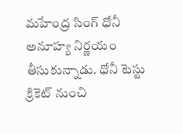మహేంద్ర సింగ్ ధోనీ అనూహ్య నిర్ణయం తీసుకున్నాడు. ధోనీ టెస్టు క్రికెట్ నుంచి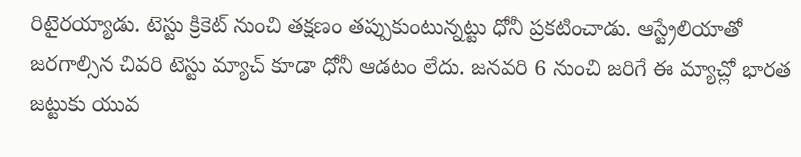రిటైరయ్యాడు. టెస్టు క్రికెట్ నుంచి తక్షణం తప్పుకుంటున్నట్టు ధోనీ ప్రకటించాడు. ఆస్ట్రేలియాతో జరగాల్సిన చివరి టెస్టు మ్యాచ్ కూడా ధోనీ ఆడటం లేదు. జనవరి 6 నుంచి జరిగే ఈ మ్యాచ్లో భారత జట్టుకు యువ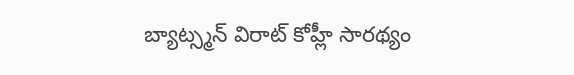బ్యాట్స్మన్ విరాట్ కోహ్లీ సారథ్యం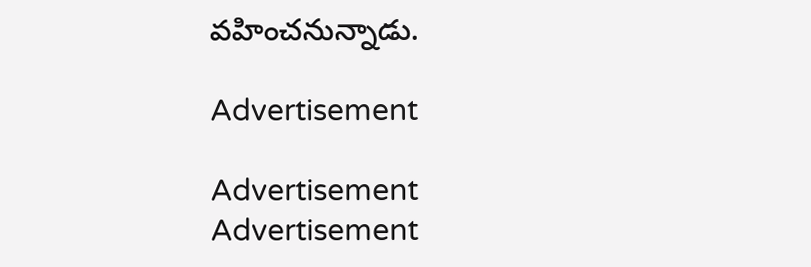వహించనున్నాడు.

Advertisement

Advertisement
Advertisement